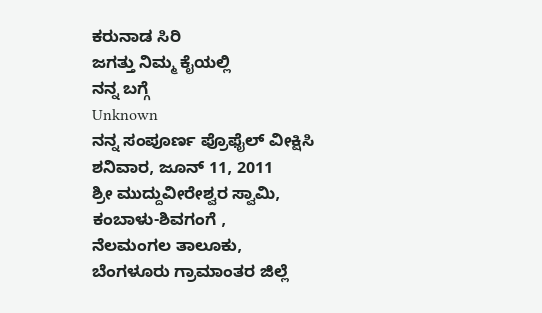ಕರುನಾಡ ಸಿರಿ
ಜಗತ್ತು ನಿಮ್ಮ ಕೈಯಲ್ಲಿ
ನನ್ನ ಬಗ್ಗೆ
Unknown
ನನ್ನ ಸಂಪೂರ್ಣ ಪ್ರೊಫೈಲ್ ವೀಕ್ಷಿಸಿ
ಶನಿವಾರ, ಜೂನ್ 11, 2011
ಶ್ರೀ ಮುದ್ದುವೀರೇಶ್ವರ ಸ್ವಾಮಿ,
ಕಂಬಾಳು-ಶಿವಗಂಗೆ ,
ನೆಲಮಂಗಲ ತಾಲೂಕು,
ಬೆಂಗಳೂರು ಗ್ರಾಮಾಂತರ ಜಿಲ್ಲೆ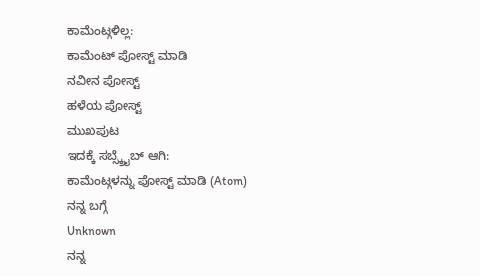ಕಾಮೆಂಟ್ಗಳಿಲ್ಲ:
ಕಾಮೆಂಟ್ ಪೋಸ್ಟ್ ಮಾಡಿ
ನವೀನ ಪೋಸ್ಟ್
ಹಳೆಯ ಪೋಸ್ಟ್
ಮುಖಪುಟ
ಇದಕ್ಕೆ ಸಬ್ಸ್ಕ್ರೈಬ್ ಆಗಿ:
ಕಾಮೆಂಟ್ಗಳನ್ನು ಪೋಸ್ಟ್ ಮಾಡಿ (Atom)
ನನ್ನ ಬಗ್ಗೆ
Unknown
ನನ್ನ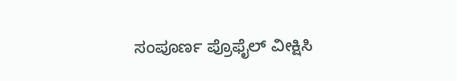ಸಂಪೂರ್ಣ ಪ್ರೊಫೈಲ್ ವೀಕ್ಷಿಸಿ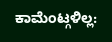ಕಾಮೆಂಟ್ಗಳಿಲ್ಲ: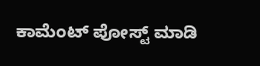ಕಾಮೆಂಟ್ ಪೋಸ್ಟ್ ಮಾಡಿ